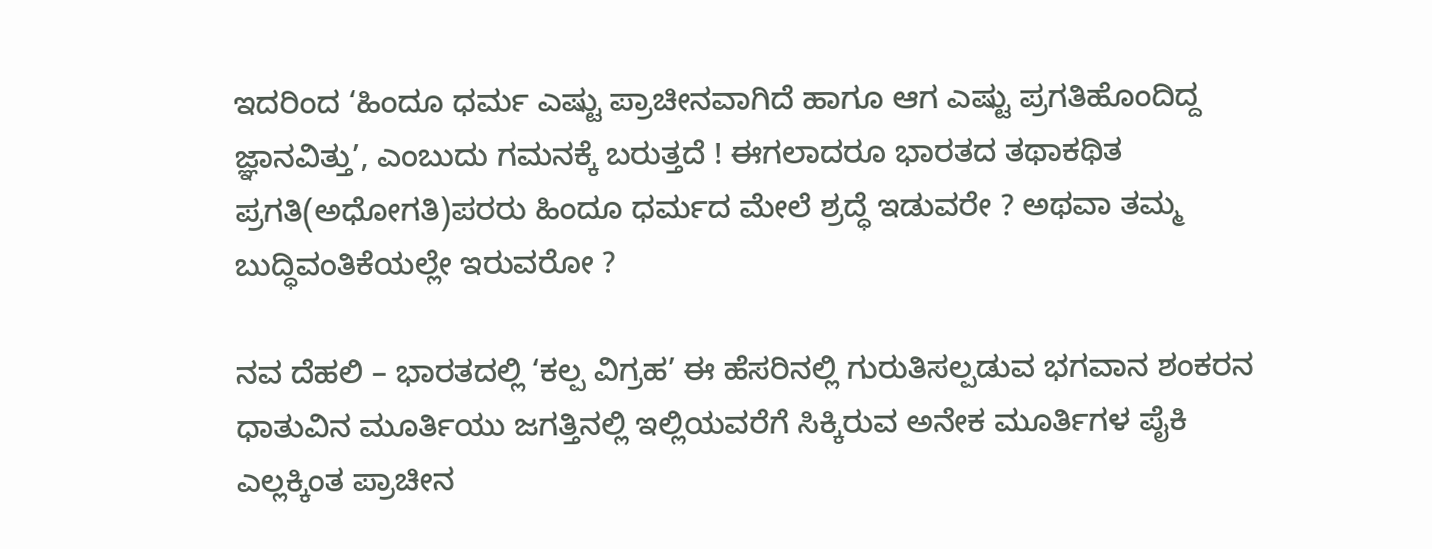ಇದರಿಂದ ‘ಹಿಂದೂ ಧರ್ಮ ಎಷ್ಟು ಪ್ರಾಚೀನವಾಗಿದೆ ಹಾಗೂ ಆಗ ಎಷ್ಟು ಪ್ರಗತಿಹೊಂದಿದ್ದ ಜ್ಞಾನವಿತ್ತು’, ಎಂಬುದು ಗಮನಕ್ಕೆ ಬರುತ್ತದೆ ! ಈಗಲಾದರೂ ಭಾರತದ ತಥಾಕಥಿತ ಪ್ರಗತಿ(ಅಧೋಗತಿ)ಪರರು ಹಿಂದೂ ಧರ್ಮದ ಮೇಲೆ ಶ್ರದ್ಧೆ ಇಡುವರೇ ? ಅಥವಾ ತಮ್ಮ ಬುದ್ಧಿವಂತಿಕೆಯಲ್ಲೇ ಇರುವರೋ ?

ನವ ದೆಹಲಿ – ಭಾರತದಲ್ಲಿ ‘ಕಲ್ಪ ವಿಗ್ರಹ’ ಈ ಹೆಸರಿನಲ್ಲಿ ಗುರುತಿಸಲ್ಪಡುವ ಭಗವಾನ ಶಂಕರನ ಧಾತುವಿನ ಮೂರ್ತಿಯು ಜಗತ್ತಿನಲ್ಲಿ ಇಲ್ಲಿಯವರೆಗೆ ಸಿಕ್ಕಿರುವ ಅನೇಕ ಮೂರ್ತಿಗಳ ಪೈಕಿ ಎಲ್ಲಕ್ಕಿಂತ ಪ್ರಾಚೀನ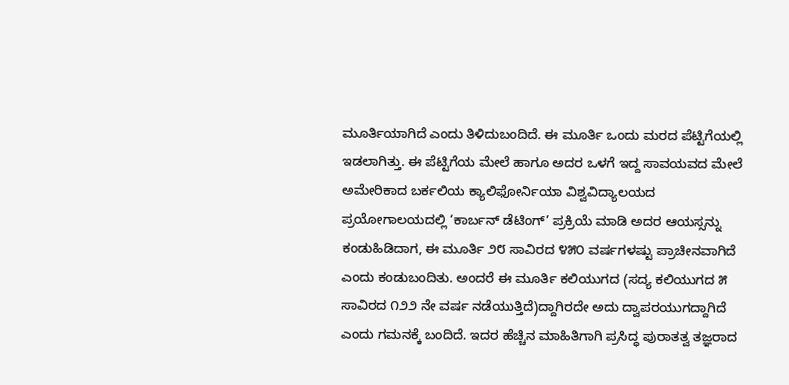ಮೂರ್ತಿಯಾಗಿದೆ ಎಂದು ತಿಳಿದುಬಂದಿದೆ. ಈ ಮೂರ್ತಿ ಒಂದು ಮರದ ಪೆಟ್ಟಿಗೆಯಲ್ಲಿ ಇಡಲಾಗಿತ್ತು. ಈ ಪೆಟ್ಟಿಗೆಯ ಮೇಲೆ ಹಾಗೂ ಅದರ ಒಳಗೆ ಇದ್ದ ಸಾವಯವದ ಮೇಲೆ ಅಮೇರಿಕಾದ ಬರ್ಕಲಿಯ ಕ್ಯಾಲಿಫೋರ್ನಿಯಾ ವಿಶ್ವವಿದ್ಯಾಲಯದ ಪ್ರಯೋಗಾಲಯದಲ್ಲಿ ‘ಕಾರ್ಬನ್ ಡೆಟಿಂಗ್’ ಪ್ರಕ್ರಿಯೆ ಮಾಡಿ ಅದರ ಆಯಸ್ಸನ್ನು ಕಂಡುಹಿಡಿದಾಗ, ಈ ಮೂರ್ತಿ ೨೮ ಸಾವಿರದ ೪೫೦ ವರ್ಷಗಳಷ್ಟು ಪ್ರಾಚೀನವಾಗಿದೆ ಎಂದು ಕಂಡುಬಂದಿತು. ಅಂದರೆ ಈ ಮೂರ್ತಿ ಕಲಿಯುಗದ (ಸದ್ಯ ಕಲಿಯುಗದ ೫ ಸಾವಿರದ ೧೨೨ ನೇ ವರ್ಷ ನಡೆಯುತ್ತಿದೆ)ದ್ದಾಗಿರದೇ ಅದು ದ್ವಾಪರಯುಗದ್ದಾಗಿದೆ ಎಂದು ಗಮನಕ್ಕೆ ಬಂದಿದೆ. ಇದರ ಹೆಚ್ಚಿನ ಮಾಹಿತಿಗಾಗಿ ಪ್ರಸಿದ್ಧ ಪುರಾತತ್ವ ತಜ್ಞರಾದ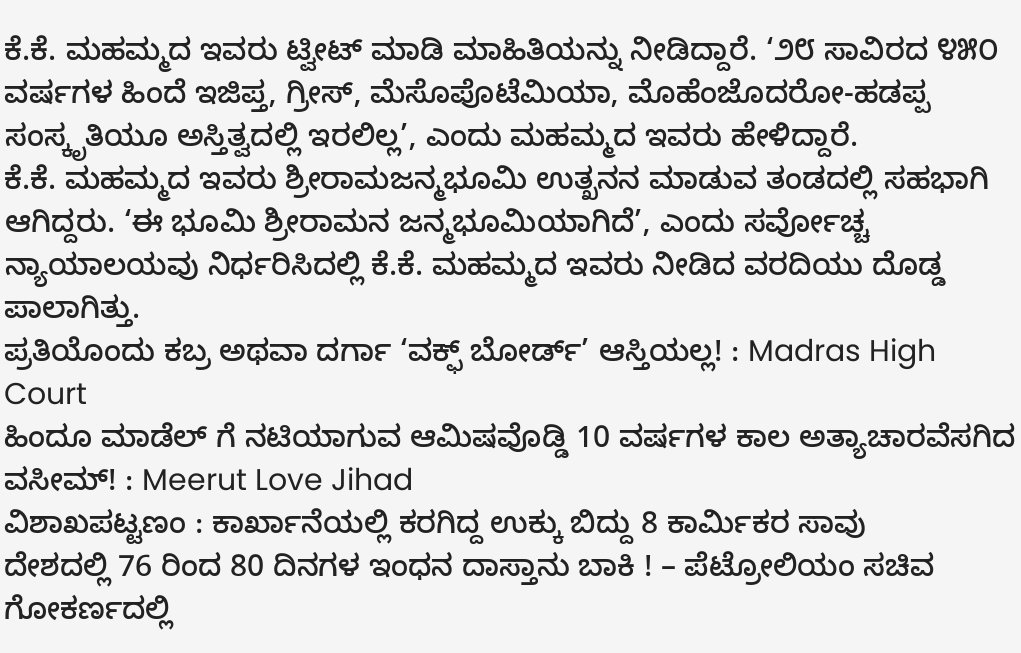ಕೆ.ಕೆ. ಮಹಮ್ಮದ ಇವರು ಟ್ವೀಟ್ ಮಾಡಿ ಮಾಹಿತಿಯನ್ನು ನೀಡಿದ್ದಾರೆ. ‘೨೮ ಸಾವಿರದ ೪೫೦ ವರ್ಷಗಳ ಹಿಂದೆ ಇಜಿಪ್ತ, ಗ್ರೀಸ್, ಮೆಸೊಪೊಟೆಮಿಯಾ, ಮೊಹೆಂಜೊದರೋ-ಹಡಪ್ಪ ಸಂಸ್ಕೃತಿಯೂ ಅಸ್ತಿತ್ವದಲ್ಲಿ ಇರಲಿಲ್ಲ’, ಎಂದು ಮಹಮ್ಮದ ಇವರು ಹೇಳಿದ್ದಾರೆ.
ಕೆ.ಕೆ. ಮಹಮ್ಮದ ಇವರು ಶ್ರೀರಾಮಜನ್ಮಭೂಮಿ ಉತ್ಖನನ ಮಾಡುವ ತಂಡದಲ್ಲಿ ಸಹಭಾಗಿ ಆಗಿದ್ದರು. ‘ಈ ಭೂಮಿ ಶ್ರೀರಾಮನ ಜನ್ಮಭೂಮಿಯಾಗಿದೆ’, ಎಂದು ಸರ್ವೋಚ್ಚ ನ್ಯಾಯಾಲಯವು ನಿರ್ಧರಿಸಿದಲ್ಲಿ ಕೆ.ಕೆ. ಮಹಮ್ಮದ ಇವರು ನೀಡಿದ ವರದಿಯು ದೊಡ್ಡ ಪಾಲಾಗಿತ್ತು.
ಪ್ರತಿಯೊಂದು ಕಬ್ರ ಅಥವಾ ದರ್ಗಾ ‘ವಕ್ಫ್ ಬೋರ್ಡ್’ ಆಸ್ತಿಯಲ್ಲ! : Madras High Court
ಹಿಂದೂ ಮಾಡೆಲ್ ಗೆ ನಟಿಯಾಗುವ ಆಮಿಷವೊಡ್ಡಿ 10 ವರ್ಷಗಳ ಕಾಲ ಅತ್ಯಾಚಾರವೆಸಗಿದ ವಸೀಮ್! : Meerut Love Jihad
ವಿಶಾಖಪಟ್ಟಣಂ : ಕಾರ್ಖಾನೆಯಲ್ಲಿ ಕರಗಿದ್ದ ಉಕ್ಕು ಬಿದ್ದು 8 ಕಾರ್ಮಿಕರ ಸಾವು
ದೇಶದಲ್ಲಿ 76 ರಿಂದ 80 ದಿನಗಳ ಇಂಧನ ದಾಸ್ತಾನು ಬಾಕಿ ! – ಪೆಟ್ರೋಲಿಯಂ ಸಚಿವ
ಗೋಕರ್ಣದಲ್ಲಿ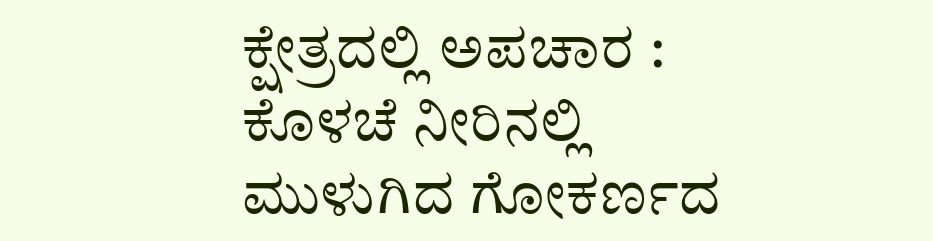ಕ್ಷೇತ್ರದಲ್ಲಿ ಅಪಚಾರ : ಕೊಳಚೆ ನೀರಿನಲ್ಲಿ ಮುಳುಗಿದ ಗೋಕರ್ಣದ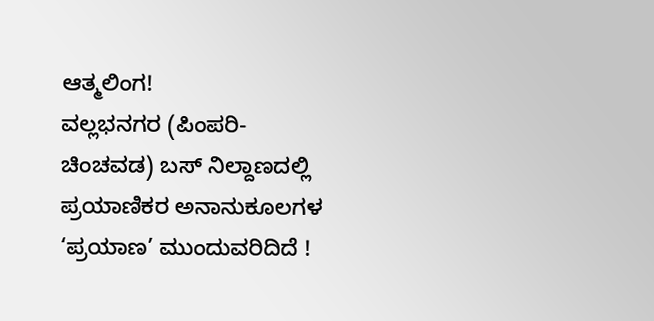ಆತ್ಮಲಿಂಗ!
ವಲ್ಲಭನಗರ (ಪಿಂಪರಿ-ಚಿಂಚವಡ) ಬಸ್ ನಿಲ್ದಾಣದಲ್ಲಿ ಪ್ರಯಾಣಿಕರ ಅನಾನುಕೂಲಗಳ ‘ಪ್ರಯಾಣ’ ಮುಂದುವರಿದಿದೆ !